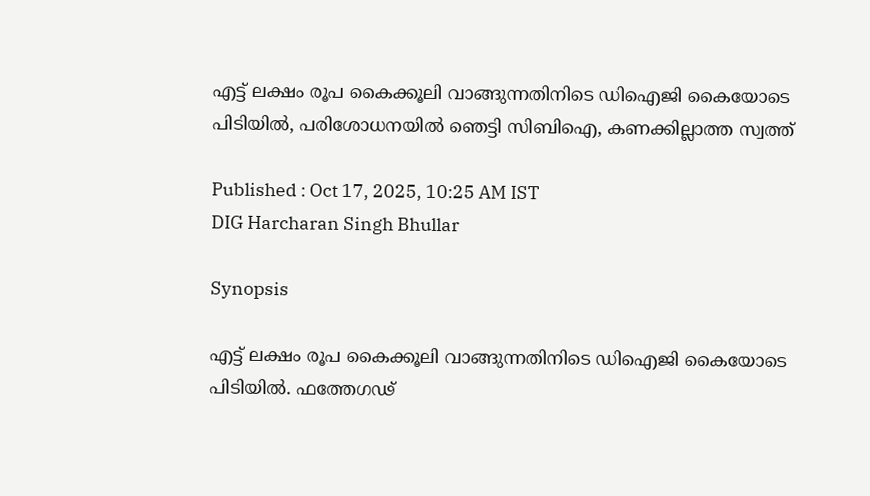എട്ട് ലക്ഷം രൂപ കൈക്കൂലി വാങ്ങുന്നതിനിടെ ഡിഐജി കൈയോടെ പിടിയിൽ, പരിശോധനയിൽ ഞെട്ടി സിബിഐ, കണക്കില്ലാത്ത സ്വത്ത്

Published : Oct 17, 2025, 10:25 AM IST
DIG Harcharan Singh Bhullar

Synopsis

എട്ട് ലക്ഷം രൂപ കൈക്കൂലി വാങ്ങുന്നതിനിടെ ഡിഐജി കൈയോടെ പിടിയിൽ. ഫത്തേഗഢ്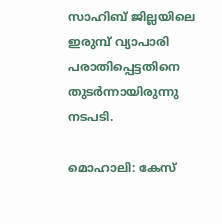സാഹിബ് ജില്ലയിലെ ഇരുമ്പ് വ്യാപാരി പരാതിപ്പെട്ടതിനെ തുടർന്നായിരുന്നു നടപടി.

മൊഹാലി: കേസ്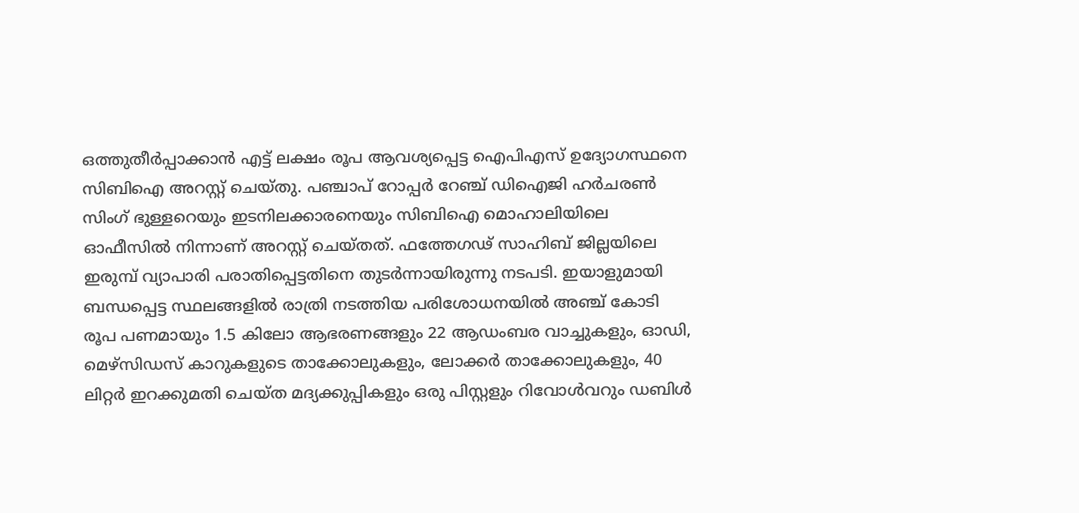ഒത്തുതീർപ്പാക്കാൻ എട്ട് ലക്ഷം രൂപ ആവശ്യപ്പെട്ട ഐപിഎസ് ഉദ്യോഗസ്ഥനെ സിബിഐ അറസ്റ്റ് ചെയ്തു. പഞ്ചാപ് റോപ്പർ റേഞ്ച് ഡിഐജി ഹർചരൺ സിംഗ് ഭുള്ളറെയും ഇടനിലക്കാരനെയും സിബിഐ മൊഹാലിയിലെ ഓഫീസിൽ നിന്നാണ് അറസ്റ്റ് ചെയ്തത്. ഫത്തേഗഢ് സാഹിബ് ജില്ലയിലെ ഇരുമ്പ് വ്യാപാരി പരാതിപ്പെട്ടതിനെ തുടർന്നായിരുന്നു നടപടി. ഇയാളുമായി ബന്ധപ്പെട്ട സ്ഥലങ്ങളിൽ രാത്രി നടത്തിയ പരിശോധനയിൽ അഞ്ച് കോടി രൂപ പണമായും 1.5 കിലോ ആഭരണങ്ങളും 22 ആഡംബര വാച്ചുകളും, ഓഡി, മെഴ്‌സിഡസ് കാറുകളുടെ താക്കോലുകളും, ലോക്കർ താക്കോലുകളും, 40 ലിറ്റർ ഇറക്കുമതി ചെയ്ത മദ്യക്കുപ്പികളും ഒരു പിസ്റ്റളും റിവോൾവറും ഡബിൾ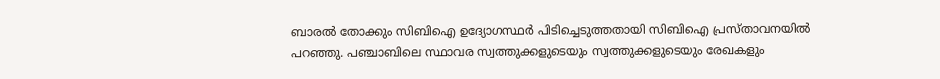ബാരൽ തോക്കും സിബിഐ ഉദ്യോഗസ്ഥർ പിടിച്ചെടുത്തതായി സിബിഐ പ്രസ്താവനയിൽ പറഞ്ഞു. പഞ്ചാബിലെ സ്ഥാവര സ്വത്തുക്കളുടെയും സ്വത്തുക്കളുടെയും രേഖകളും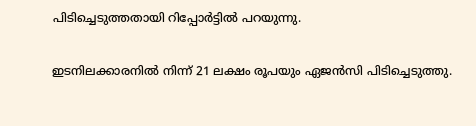പിടിച്ചെടുത്തതായി റിപ്പോർട്ടിൽ പറയുന്നു.

ഇടനിലക്കാരനിൽ നിന്ന് 21 ലക്ഷം രൂപയും ഏജൻസി പിടിച്ചെടുത്തു.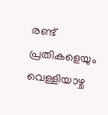രണ്ട് പ്രതികളെയും വെള്ളിയാഴ്ച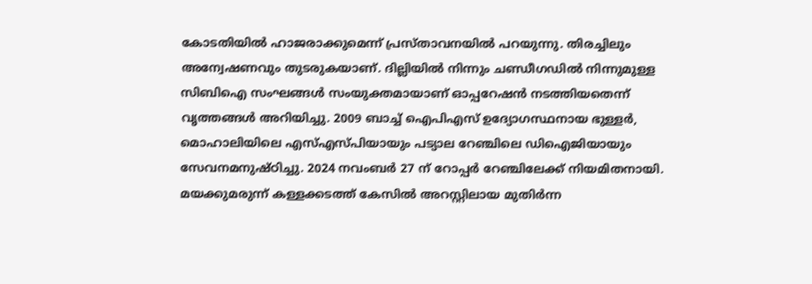കോടതിയിൽ ഹാജരാക്കുമെന്ന് പ്രസ്താവനയിൽ പറയുന്നു. തിരച്ചിലും അന്വേഷണവും തുടരുകയാണ്. ദില്ലിയിൽ നിന്നും ചണ്ഡീഗഡിൽ നിന്നുമുള്ള സിബിഐ സംഘങ്ങൾ സംയുക്തമായാണ് ഓപ്പറേഷൻ നടത്തിയതെന്ന് വൃത്തങ്ങൾ അറിയിച്ചു. 2009 ബാച്ച് ഐപിഎസ് ഉദ്യോഗസ്ഥനായ ഭുള്ളർ, മൊഹാലിയിലെ എസ്എസ്പിയായും പട്യാല റേഞ്ചിലെ ഡിഐജിയായും സേവനമനുഷ്ഠിച്ചു. 2024 നവംബർ 27 ന് റോപ്പർ റേഞ്ചിലേക്ക് നിയമിതനായി. മയക്കുമരുന്ന് കള്ളക്കടത്ത് കേസില്‍ അറസ്റ്റിലായ മുതിർന്ന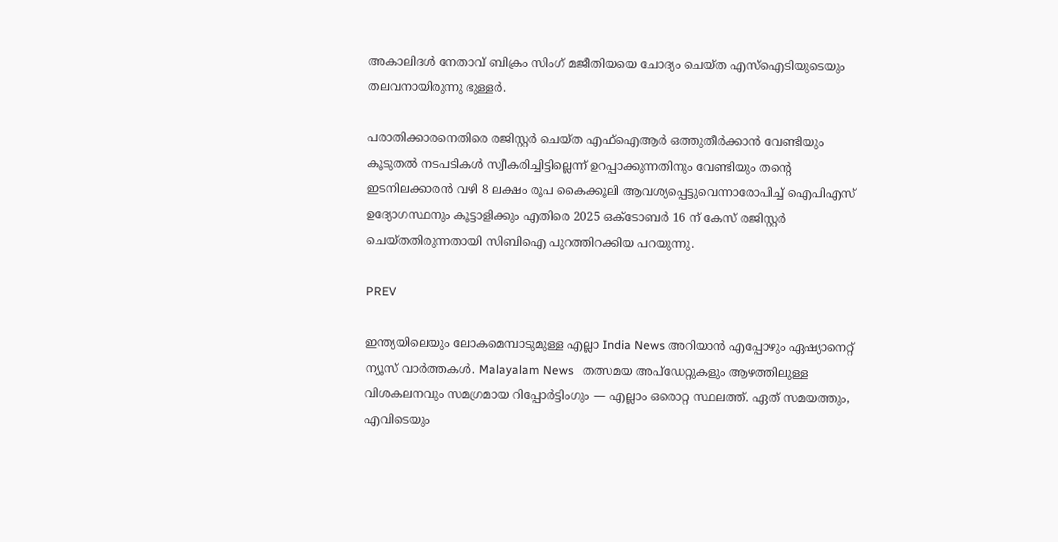അകാലിദൾ നേതാവ് ബിക്രം സിംഗ് മജീതിയയെ ചോദ്യം ചെയ്ത എസ്ഐടിയുടെയും തലവനായിരുന്നു ഭുള്ളര്‍.

പരാതിക്കാരനെതിരെ രജിസ്റ്റർ ചെയ്ത എഫ്‌ഐആർ ഒത്തുതീർക്കാൻ വേണ്ടിയും കൂടുതൽ നടപടികൾ സ്വീകരിച്ചിട്ടില്ലെന്ന് ഉറപ്പാക്കുന്നതിനും വേണ്ടിയും തന്റെ ഇടനിലക്കാരൻ വഴി 8 ലക്ഷം രൂപ കൈക്കൂലി ആവശ്യപ്പെട്ടുവെന്നാരോപിച്ച് ഐപിഎസ് ഉദ്യോഗസ്ഥനും കൂട്ടാളിക്കും എതിരെ 2025 ഒക്ടോബർ 16 ന് കേസ് രജിസ്റ്റർ ചെയ്തതിരുന്നതായി സിബിഐ പുറത്തിറക്കിയ പറയുന്നു.

PREV

ഇന്ത്യയിലെയും ലോകമെമ്പാടുമുള്ള എല്ലാ India News അറിയാൻ എപ്പോഴും ഏഷ്യാനെറ്റ് ന്യൂസ് വാർത്തകൾ. Malayalam News   തത്സമയ അപ്‌ഡേറ്റുകളും ആഴത്തിലുള്ള വിശകലനവും സമഗ്രമായ റിപ്പോർട്ടിംഗും — എല്ലാം ഒരൊറ്റ സ്ഥലത്ത്. ഏത് സമയത്തും, എവിടെയും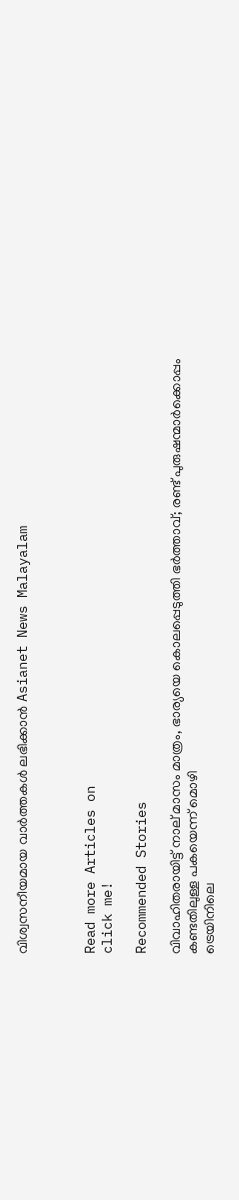വിശ്വസനീയമായ വാർത്തകൾ ലഭിക്കാൻ Asianet News Malayalam



Read more Articles on
click me!

Recommended Stories

വിവാഹിതരായിട്ട് നാല് മാസം മാത്രം, ഭാര്യയെ കൊലപ്പെടുത്തി ഭർത്താവ്; രണ്ട് പുരുഷന്മാർക്കൊപ്പം കണ്ടതിലുള്ള പകയെന്ന് മൊഴി
ട്രെയിനിലെ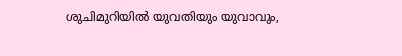ശുചിമുറിയിൽ യുവതിയും യുവാവും,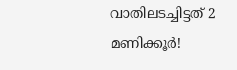വാതിലടച്ചിട്ടത് 2 മണിക്കൂര്‍!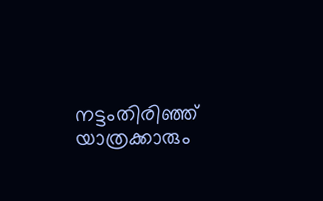നട്ടംതിരിഞ്ഞ് യാത്രക്കാരും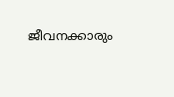ജീവനക്കാരും